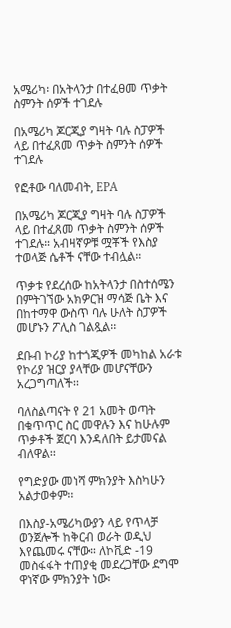አሜሪካ፡ በአትላንታ በተፈፀመ ጥቃት ስምንት ሰዎች ተገደሉ

በአሜሪካ ጆርጂያ ግዛት ባሉ ስፓዎች ላይ በተፈጸመ ጥቃት ስምንት ሰዎች ተገደሉ

የፎቶው ባለመብት, EPA

በአሜሪካ ጆርጂያ ግዛት ባሉ ስፓዎች ላይ በተፈጸመ ጥቃት ስምንት ሰዎች ተገደሉ። አብዛኛዎቹ ሟቾች የእስያ ተወላጅ ሴቶች ናቸው ተብሏል።

ጥቃቱ የደረሰው ከአትላንታ በስተሰሜን በምትገኘው አክዎርዝ ማሳጅ ቤት እና በከተማዋ ውስጥ ባሉ ሁለት ስፓዎች መሆኑን ፖሊስ ገልጿል፡፡

ደቡብ ኮሪያ ከተጎጂዎች መካከል አራቱ የኮሪያ ዝርያ ያላቸው መሆናቸውን አረጋግጣለች፡፡

ባለስልጣናት የ 21 አመት ወጣት በቁጥጥር ስር መዋሉን እና ከሁሉም ጥቃቶች ጀርባ እንዳለበት ይታመናል ብለዋል፡፡

የግድያው መነሻ ምክንያት እስካሁን አልታወቀም፡፡

በእስያ-አሜሪካውያን ላይ የጥላቻ ወንጀሎች ከቅርብ ወራት ወዲህ እየጨመሩ ናቸው። ለኮቪድ -19 መስፋፋት ተጠያቂ መደረጋቸው ደግሞ ዋነኛው ምክንያት ነው፡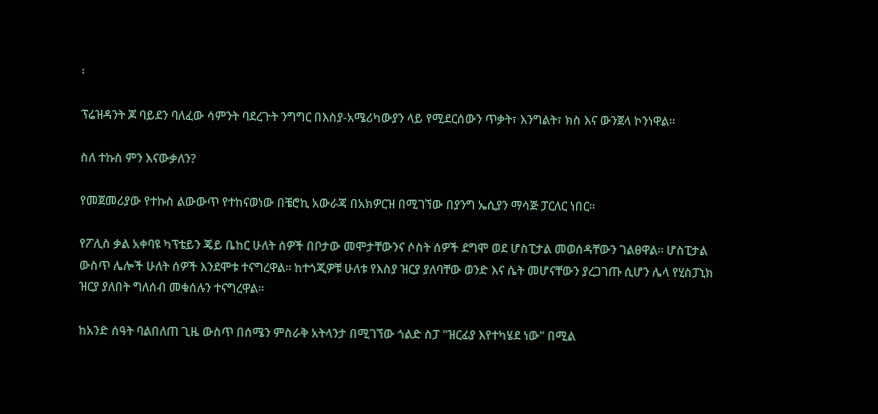፡

ፕሬዝዳንት ጆ ባይደን ባለፈው ሳምንት ባደረጉት ንግግር በእስያ-አሜሪካውያን ላይ የሚደርሰውን ጥቃት፣ እንግልት፣ ክስ እና ውንጀላ ኮንነዋል፡፡

ስለ ተኩስ ምን እናውቃለን?

የመጀመሪያው የተኩስ ልውውጥ የተከናወነው በቼሮኪ አውራጃ በአክዎርዝ በሚገኘው በያንግ ኤሲያን ማሳጅ ፓርለር ነበር፡፡

የፖሊስ ቃል አቀባዩ ካፕቴይን ጄይ ቤከር ሁለት ሰዎች በቦታው መሞታቸውንና ሶስት ሰዎች ደግሞ ወደ ሆስፒታል መወሰዳቸውን ገልፀዋል። ሆስፒታል ውስጥ ሌሎች ሁለት ሰዎች እንደሞቱ ተናግረዋል፡፡ ከተጎጂዎቹ ሁለቱ የእስያ ዝርያ ያለባቸው ወንድ እና ሴት መሆናቸውን ያረጋገጡ ሲሆን ሌላ የሂስፓኒክ ዝርያ ያለበት ግለሰብ መቁሰሉን ተናግረዋል።

ከአንድ ሰዓት ባልበለጠ ጊዜ ውስጥ በሰሜን ምስራቅ አትላንታ በሚገኘው ጎልድ ስፓ "ዝርፊያ እየተካሄደ ነው" በሚል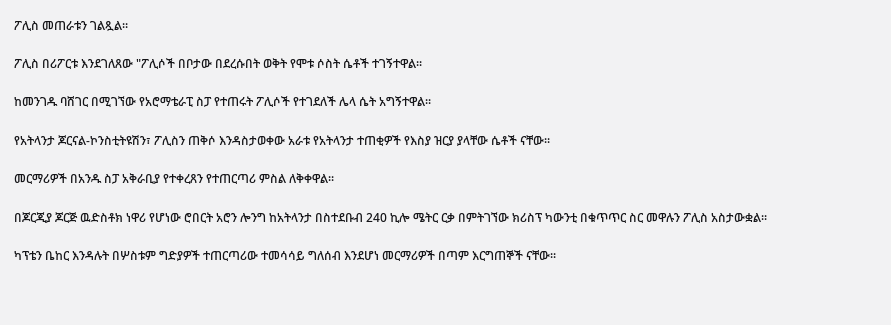ፖሊስ መጠራቱን ገልጿል።

ፖሊስ በሪፖርቱ እንደገለጸው "ፖሊሶች በቦታው በደረሱበት ወቅት የሞቱ ሶስት ሴቶች ተገኝተዋል፡፡

ከመንገዱ ባሸገር በሚገኘው የአሮማቴራፒ ስፓ የተጠሩት ፖሊሶች የተገደለች ሌላ ሴት አግኝተዋል፡፡

የአትላንታ ጆርናል-ኮንስቲትዩሽን፣ ፖሊስን ጠቅሶ እንዳስታወቀው አራቱ የአትላንታ ተጠቂዎች የእስያ ዝርያ ያላቸው ሴቶች ናቸው፡፡

መርማሪዎች በአንዱ ስፓ አቅራቢያ የተቀረጸን የተጠርጣሪ ምስል ለቅቀዋል፡፡

በጆርጂያ ጆርጅ ዉድስቶክ ነዋሪ የሆነው ሮበርት አሮን ሎንግ ከአትላንታ በስተደቡብ 240 ኪሎ ሜትር ርቃ በምትገኘው ክሪስፕ ካውንቲ በቁጥጥር ስር መዋሉን ፖሊስ አስታውቋል፡፡

ካፕቴን ቤከር እንዳሉት በሦስቱም ግድያዎች ተጠርጣሪው ተመሳሳይ ግለሰብ እንደሆነ መርማሪዎች በጣም እርግጠኞች ናቸው፡፡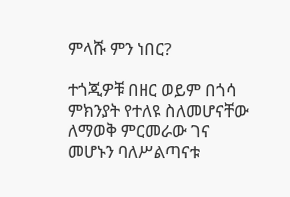ምላሹ ምን ነበር?

ተጎጂዎቹ በዘር ወይም በጎሳ ምክንያት የተለዩ ስለመሆናቸው ለማወቅ ምርመራው ገና መሆኑን ባለሥልጣናቱ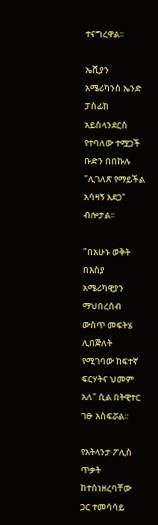ተናግረዋል፡፡

ኤሺያን አሜሪካንስ ኤንድ ፓስፊክ አይስላንደርስ የተባለው ተሟጋች ቡድን በበኩሉ "ሊገለጽ የማይችል አሳዛኝ አደጋ" ብሎታል፡፡

"በአሁኑ ወቅት በእስያ አሜሪካዊያን ማህበረሰብ ውስጥ መፍትሄ ሊበጅለት የሚገባው ከፍተኛ ፍርሃትና ህመም አለ" ሲል በትዊተር ገፁ አስፍሯል፡፡

የአትላንታ ፖሊስ ጥቃት ከተሰነዘረባቸው ጋር ተመሳሳይ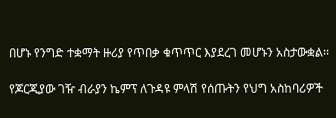በሆኑ የንግድ ተቋማት ዙሪያ የጥበቃ ቁጥጥር እያደረገ መሆኑን አስታውቋል፡፡

የጆርጂያው ገዥ ብራያን ኬምፕ ለጉዳዩ ምላሽ የሰጡትን የህግ አስከባሪዎች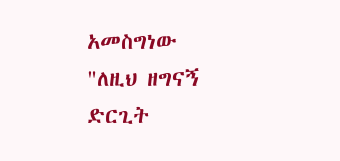አመስግነው "ለዚህ ዘግናኝ ድርጊት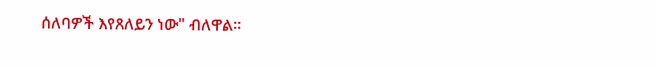ሰለባዎች እየጸለይን ነው" ብለዋል፡፡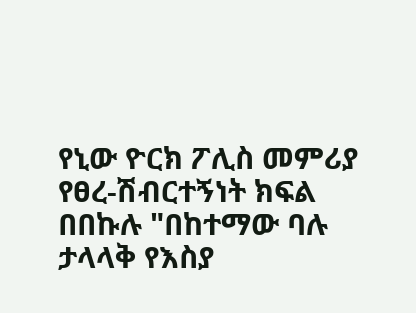የኒው ዮርክ ፖሊስ መምሪያ የፀረ-ሽብርተኝነት ክፍል በበኩሉ "በከተማው ባሉ ታላላቅ የእስያ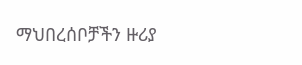ማህበረሰቦቻችን ዙሪያ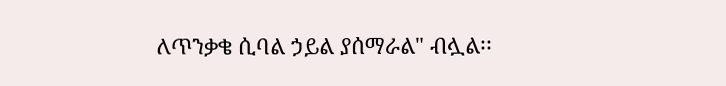ለጥንቃቄ ሲባል ኃይል ያሰማራል" ብሏል፡፡